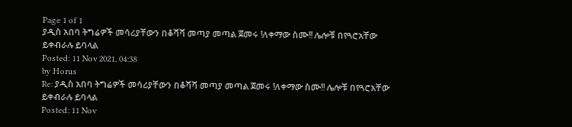Page 1 of 1
ያዲስ አበባ ትግሬዎች መሳሪያቸውን በቆሻሻ መጣያ መጣል ጀመሩ !ለቀማው ስሙ!! ሌሎቹ በየጓሮአቸው ይቀብራሉ ይባላል
Posted: 11 Nov 2021, 04:38
by Horus
Re: ያዲስ አበባ ትግሬዎች መሳሪያቸውን በቆሻሻ መጣያ መጣል ጀመሩ !ለቀማው ስሙ!! ሌሎቹ በየጓሮአቸው ይቀብራሉ ይባላል
Posted: 11 Nov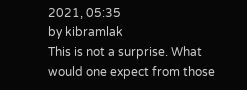2021, 05:35
by kibramlak
This is not a surprise. What would one expect from those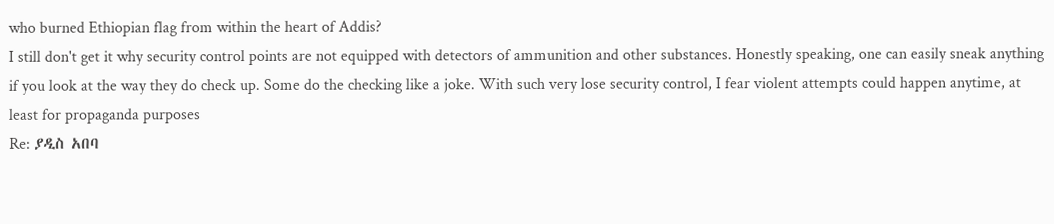who burned Ethiopian flag from within the heart of Addis?
I still don't get it why security control points are not equipped with detectors of ammunition and other substances. Honestly speaking, one can easily sneak anything if you look at the way they do check up. Some do the checking like a joke. With such very lose security control, I fear violent attempts could happen anytime, at least for propaganda purposes
Re: ያዲስ አበባ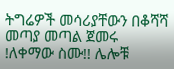ትግሬዎች መሳሪያቸውን በቆሻሻ መጣያ መጣል ጀመሩ !ለቀማው ስሙ!! ሌሎቹ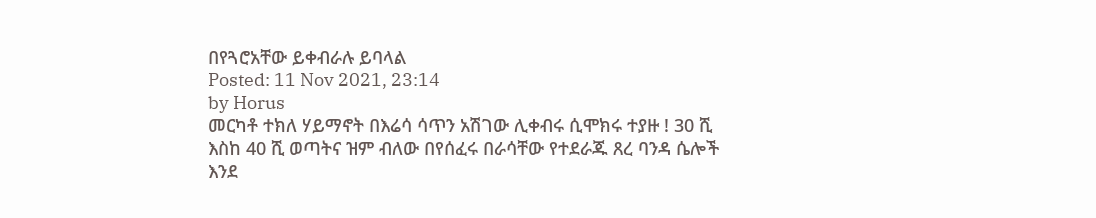በየጓሮአቸው ይቀብራሉ ይባላል
Posted: 11 Nov 2021, 23:14
by Horus
መርካቶ ተክለ ሃይማኖት በእሬሳ ሳጥን አሽገው ሊቀብሩ ሲሞክሩ ተያዙ ! 30 ሺ እስከ 40 ሺ ወጣትና ዝም ብለው በየሰፈሩ በራሳቸው የተደራጁ ጸረ ባንዳ ሴሎች እንደ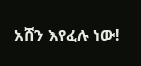አሸን እየፈሉ ነው!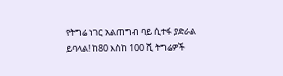የትግሬ ነገር አልጠግብ ባይ ሲተፋ ያድራል ይባላል! ከ80 እስከ 100 ሺ ትግሬዎች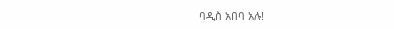ባዲስ አበባ አሉ!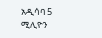አዲሳባ 5 ሚሊዮን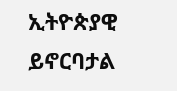ኢትዮጵያዊ ይኖርባታል